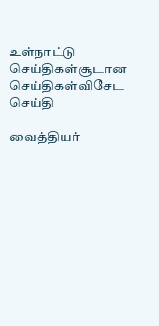உள்நாட்டு செய்திகள்சூடான செய்திகள்விசேட செய்தி

வைத்தியர்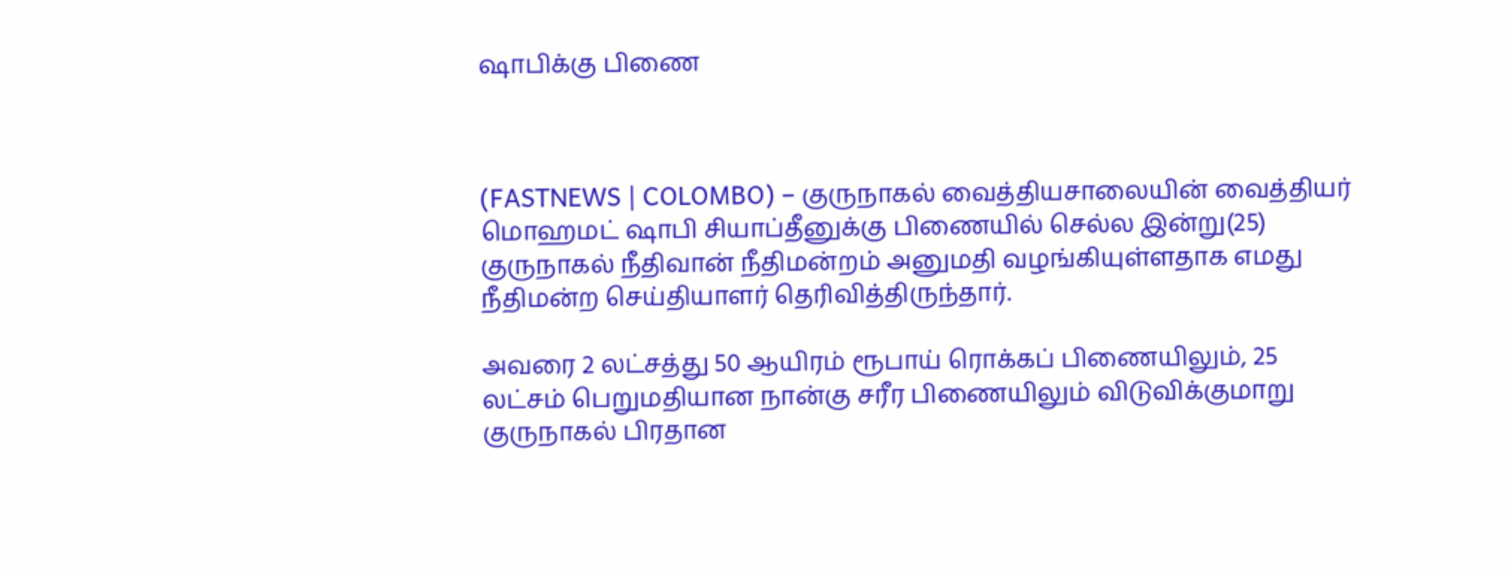ஷாபிக்கு பிணை



(FASTNEWS | COLOMBO) – குருநாகல் வைத்தியசாலையின் வைத்தியர் மொஹமட் ஷாபி சியாப்தீனுக்கு பிணையில் செல்ல இன்று(25) குருநாகல் நீதிவான் நீதிமன்றம் அனுமதி வழங்கியுள்ளதாக எமது நீதிமன்ற செய்தியாளர் தெரிவித்திருந்தார்.

அவரை 2 லட்சத்து 50 ஆயிரம் ரூபாய் ரொக்கப் பிணையிலும், 25 லட்சம் பெறுமதியான நான்கு சரீர பிணையிலும் விடுவிக்குமாறு குருநாகல் பிரதான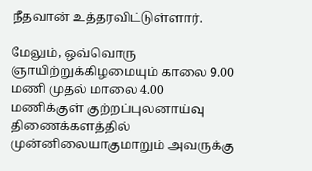நீதவான் உத்தரவிட்டுள்ளார்.

மேலும், ஒவ்வொரு ஞாயிற்றுக்கிழமையும் காலை 9.00 மணி முதல் மாலை 4.00 மணிக்குள் குற்றப்புலனாய்வு திணைக்களத்தில் முன்னிலையாகுமாறும் அவருக்கு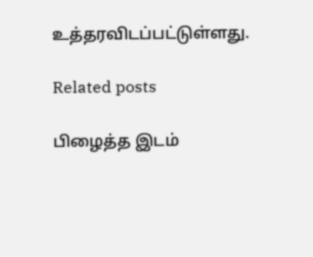உத்தரவிடப்பட்டுள்ளது.

Related posts

பிழைத்த இடம்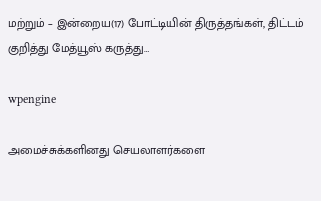மற்றும் – இன்றைய(17) போட்டியின் திருத்தங்கள், திட்டம் குறித்து மேத்யூஸ் கருத்து…

wpengine

அமைச்சுக்களினது செயலாளர்களை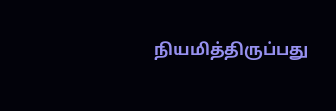நியமித்திருப்பது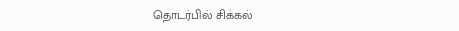தொடர்பில் சிக்கல்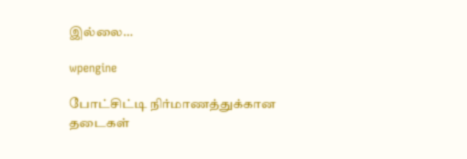இல்லை…

wpengine

போட்சிட்டி நிர்மாணத்துக்கான தடைகள்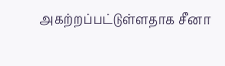அகற்றப்பட்டுள்ளதாக சீனா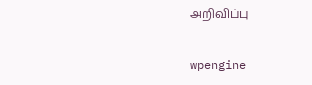அறிவிப்பு

wpengine